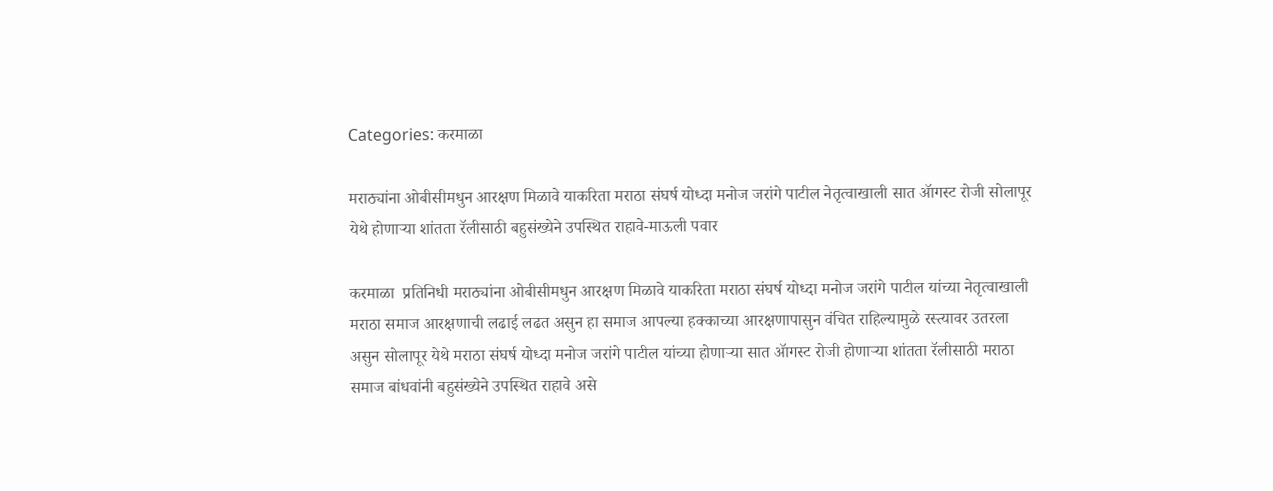Categories: करमाळा

मराठ्यांना ओबीसीमधुन आरक्षण मिळावे याकरिता मराठा संघर्ष योध्दा मनोज जरांगे पाटील नेतृत्वाखाली सात ॲागस्ट रोजी सोलापूर येथे होणाऱ्या शांतता रॅलीसाठी बहुसंख्येने उपस्थित राहावे-माऊली पवार

करमाळा  प्रतिनिधी मराठ्यांना ओबीसीमधुन आरक्षण मिळावे याकरिता मराठा संघर्ष योध्दा मनोज जरांगे पाटील यांच्या नेतृत्वाखाली मराठा समाज आरक्षणाची लढाई लढत असुन हा समाज आपल्या हक्काच्या आरक्षणापासुन वंचित राहिल्यामुळे रस्त्यावर उतरला असुन सोलापूर येथे मराठा संघर्ष योध्दा मनोज जरांगे पाटील यांच्या होणाऱ्या सात ॲागस्ट रोजी होणाऱ्या शांतता रॅलीसाठी मराठा समाज बांधवांनी बहुसंख्येने उपस्थित राहावे असे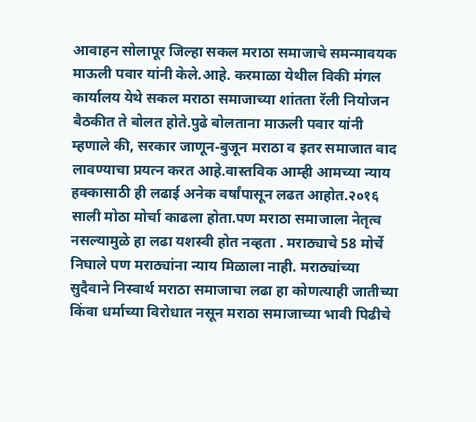आवाहन सोलापूर जिल्हा सकल मराठा समाजाचे समन्मावयक माऊली पवार यांनी केले.आहे. करमाळा येथील विकी मंगल कार्यालय येथे सकल मराठा समाजाच्या शांतता रॅली नियोजन बैठकीत ते बोलत होते.पुढे बोलताना माऊली पवार यांनी म्हणाले की, सरकार जाणून-बुजून मराठा व इतर समाजात वाद लावण्याचा प्रयत्न करत आहे.वास्तविक आम्ही आमच्या न्याय हक्कासाठी ही लढाई अनेक वर्षांपासून लढत आहोत.२०१६ साली मोठा मोर्चा काढला होता.पण मराठा समाजाला नेतृत्व नसल्यामुळे हा लढा यशस्वी होत नव्हता . मराठ्याचे 58 मोर्चे निघाले पण मराठ्यांना न्याय मिळाला नाही. मराठ्यांच्या सुदैवाने निस्वार्थ मराठा समाजाचा लढा हा कोणत्याही जातीच्या किंवा धर्माच्या विरोधात नसून मराठा समाजाच्या भावी पिढीचे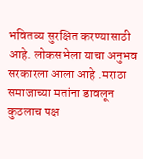भवितव्य सुरक्षित करण्यासाठी आहे. लोकसभेला याचा अनुभव सरकारला आला आहे .मराठा समाजाच्या मतांना डावलून कुठलाच पक्ष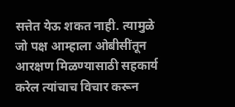सत्तेत येऊ शकत नाही. त्यामुळे जो पक्ष आम्हाला ओबीसींतून आरक्षण मिळण्यासाठी सहकार्य करेल त्यांचाच विचार करून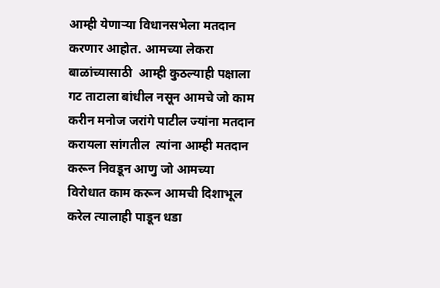आम्ही येणाऱ्या विधानसभेला मतदान करणार आहोत. आमच्या लेकरा बाळांच्यासाठी  आम्ही कुठल्याही पक्षाला गट ताटाला बांधील नसून आमचे जो काम करीन मनोज जरांगे पाटील ज्यांना मतदान करायला सांगतील  त्यांना आम्ही मतदान करून निवडून आणु जो आमच्या विरोधात काम करून आमची दिशाभूल करेल त्यालाही पाडून धडा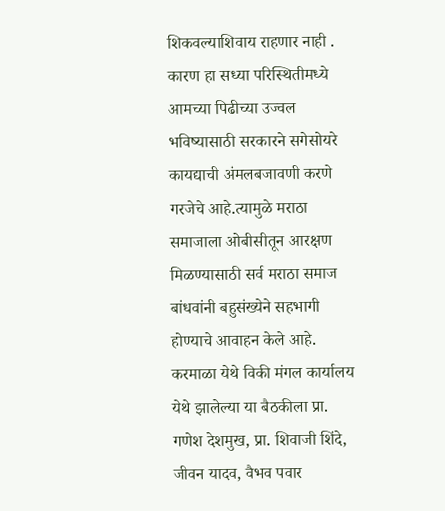शिकवल्याशिवाय राहणार नाही . कारण हा सध्या परिस्थितीमध्ये आमच्या पिढीच्या उज्वल भविष्यासाठी सरकारने सगेसोयरे कायद्याची अंमलबजावणी करणे गरजेचे आहे.त्यामुळे मराठा समाजाला ओबीसीतून आरक्षण मिळण्यासाठी सर्व मराठा समाज बांधवांनी बहुसंख्येने सहभागी होण्याचे आवाहन केले आहे. करमाळा येथे विकी मंगल कार्यालय येथे झालेल्या या बैठकीला प्रा. गणेश देशमुख, प्रा. शिवाजी शिंदे, जीवन यादव, वैभव पवार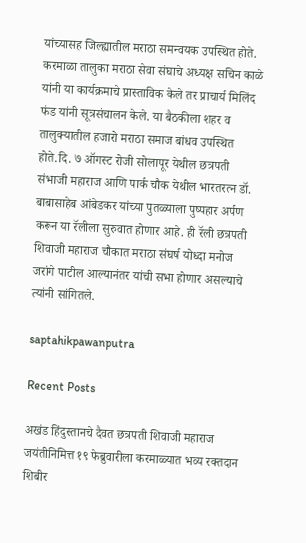यांच्यासह जिल्ह्यातील मराठा समन्वयक उपस्थित होते. करमाळा तालुका मराठा सेवा संघाचे अध्यक्ष सचिन काळे यांनी या कार्यक्रमाचे प्रास्ताविक केले तर प्राचार्य मिलिंद फंड यांनी सूत्रसंचालन केले. या बैठकीला शहर व तालुक्यातील हजारो मराठा समाज बांधव उपस्थित होते.दि. ७ ऑगस्ट रोजी सोलापूर येथील छत्रपती संभाजी महाराज आणि पार्क चौक येथील भारतरत्न डॉ. बाबासाहेब आंबेडकर यांच्या पुतळ्याला पुष्पहार अर्पण करून या रॅलीला सुरुवात होणार आहे. ही रॅली छत्रपती शिवाजी महाराज चौकात मराठा संघर्ष योध्दा मनोज जरांगे पाटील आल्यानंतर यांची सभा होणार असल्याचे त्यांनी सांगितले.

saptahikpawanputra

Recent Posts

अखंड हिंदुस्तानचे दैवत छत्रपती शिवाजी महाराज जयंतीनिमित्त १९ फेब्रुवारीला करमाळ्यात भव्य रक्तदान शिबीर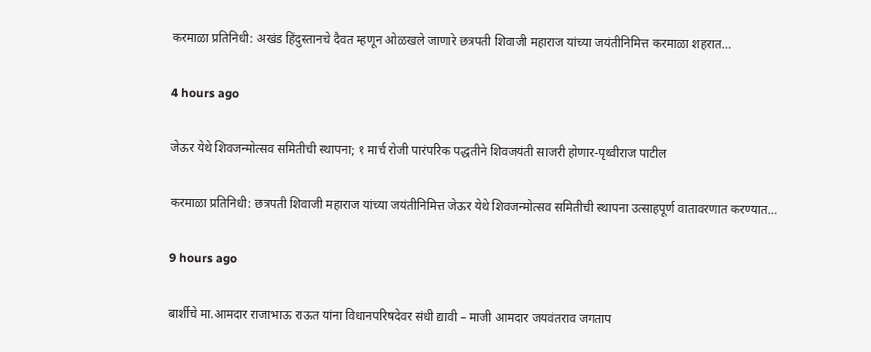करमाळा प्रतिनिधी: अखंड हिंदुस्तानचे दैवत म्हणून ओळखले जाणारे छत्रपती शिवाजी महाराज यांच्या जयंतीनिमित्त करमाळा शहरात…

4 hours ago

जेऊर येथे शिवजन्मोत्सव समितीची स्थापना; १ मार्च रोजी पारंपरिक पद्धतीने शिवजयंती साजरी होणार-पृथ्वीराज पाटील

करमाळा प्रतिनिधी: छत्रपती शिवाजी महाराज यांच्या जयंतीनिमित्त जेऊर येथे शिवजन्मोत्सव समितीची स्थापना उत्साहपूर्ण वातावरणात करण्यात…

9 hours ago

बार्शीचे मा.आमदार राजाभाऊ राऊत यांना विधानपरिषदेवर संधी द्यावी – माजी आमदार जयवंतराव जगताप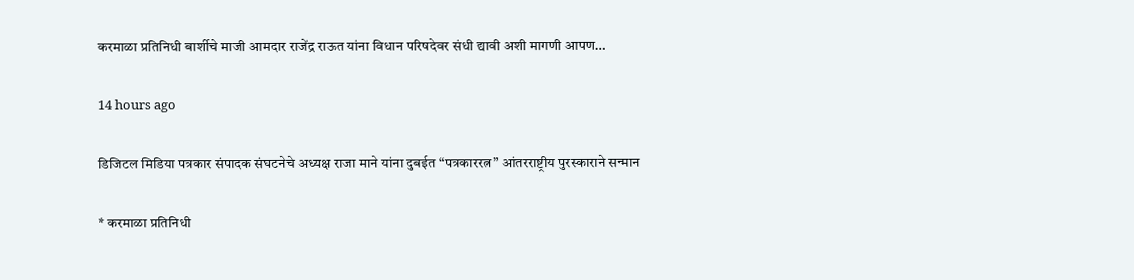करमाळा प्रतिनिधी बार्शीचे माजी आमदार राजेंद्र राऊत यांना विधान परिषदेवर संधी द्यावी अशी मागणी आपण…

14 hours ago

डिजिटल मिडिया पत्रकार संपादक संघटनेचे अध्यक्ष राजा माने यांना दुबईत “पत्रकाररत्न” आंतरराष्ट्रीय पुरस्काराने सन्मान

* करमाळा प्रतिनिधी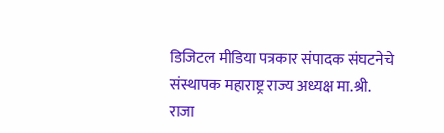डिजिटल मीडिया पत्रकार संपादक संघटनेचे संस्थापक महाराष्ट्र राज्य अध्यक्ष मा.श्री. राजा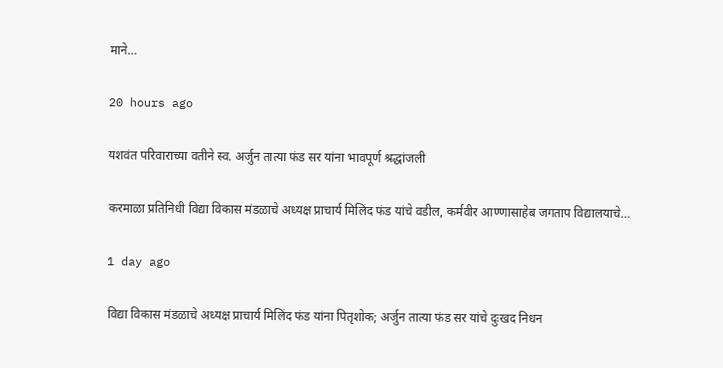माने…

20 hours ago

यशवंत परिवाराच्या वतीने स्व. अर्जुन तात्या फंड सर यांना भावपूर्ण श्रद्धांजली

करमाळा प्रतिनिधी विद्या विकास मंडळाचे अध्यक्ष प्राचार्य मिलिंद फंड यांचे वडील, कर्मवीर आण्णासाहेब जगताप विद्यालयाचे…

1 day ago

विद्या विकास मंडळाचे अध्यक्ष प्राचार्य मिलिंद फंड यांना पितृशोक; अर्जुन तात्या फंड सर यांचे दुःखद निधन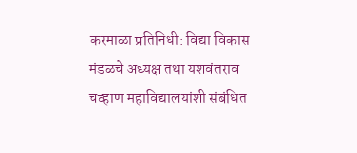करमाळा प्रतिनिधी: विद्या विकास मंडळचे अध्यक्ष तथा यशवंतराव चव्हाण महाविद्यालयांशी संबंधित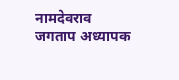नामदेवराव जगताप अध्यापक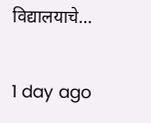विद्यालयाचे…

1 day ago